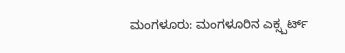ಮಂಗಳೂರು: ಮಂಗಳೂರಿನ ಎಕ್ಸ್ಪರ್ಟ್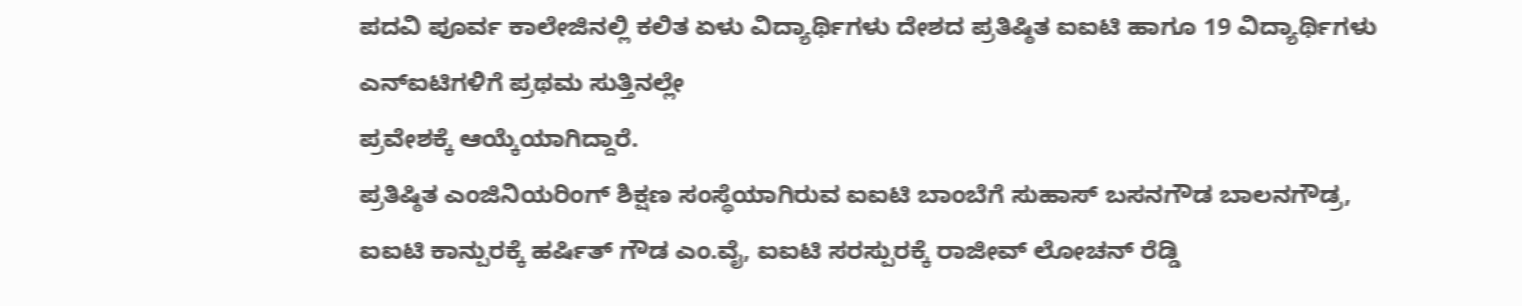ಪದವಿ ಪೂರ್ವ ಕಾಲೇಜಿನಲ್ಲಿ ಕಲಿತ ಏಳು ವಿದ್ಯಾರ್ಥಿಗಳು ದೇಶದ ಪ್ರತಿಷ್ಠಿತ ಐಐಟಿ ಹಾಗೂ 19 ವಿದ್ಯಾರ್ಥಿಗಳು ಎನ್ಐಟಿಗಳಿಗೆ ಪ್ರಥಮ ಸುತ್ತಿನಲ್ಲೇ
ಪ್ರವೇಶಕ್ಕೆ ಆಯ್ಕೆಯಾಗಿದ್ದಾರೆ.
ಪ್ರತಿಷ್ಠಿತ ಎಂಜಿನಿಯರಿಂಗ್ ಶಿಕ್ಷಣ ಸಂಸ್ಥೆಯಾಗಿರುವ ಐಐಟಿ ಬಾಂಬೆಗೆ ಸುಹಾಸ್ ಬಸನಗೌಡ ಬಾಲನಗೌಡ್ರ, ಐಐಟಿ ಕಾನ್ಪುರಕ್ಕೆ ಹರ್ಷಿತ್ ಗೌಡ ಎಂ.ವೈ, ಐಐಟಿ ಸರಸ್ಪುರಕ್ಕೆ ರಾಜೀವ್ ಲೋಚನ್ ರೆಡ್ಡಿ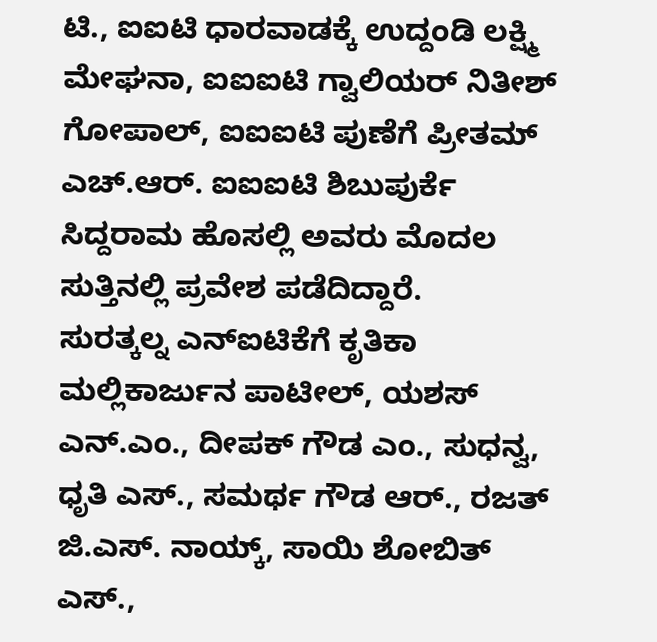ಟಿ., ಐಐಟಿ ಧಾರವಾಡಕ್ಕೆ ಉದ್ದಂಡಿ ಲಕ್ಷ್ಮಿ ಮೇಘನಾ, ಐಐಐಟಿ ಗ್ವಾಲಿಯರ್ ನಿತೀಶ್ ಗೋಪಾಲ್, ಐಐಐಟಿ ಪುಣೆಗೆ ಪ್ರೀತಮ್ ಎಚ್.ಆರ್. ಐಐಐಟಿ ಶಿಬುಪುರ್ಕೆ ಸಿದ್ದರಾಮ ಹೊಸಲ್ಲಿ ಅವರು ಮೊದಲ ಸುತ್ತಿನಲ್ಲಿ ಪ್ರವೇಶ ಪಡೆದಿದ್ದಾರೆ.
ಸುರತ್ಕಲ್ನ ಎನ್ಐಟಿಕೆಗೆ ಕೃತಿಕಾ ಮಲ್ಲಿಕಾರ್ಜುನ ಪಾಟೀಲ್, ಯಶಸ್ ಎನ್.ಎಂ., ದೀಪಕ್ ಗೌಡ ಎಂ., ಸುಧನ್ವ, ಧೃತಿ ಎಸ್., ಸಮರ್ಥ ಗೌಡ ಆರ್., ರಜತ್ ಜಿ.ಎಸ್. ನಾಯ್ಕ್, ಸಾಯಿ ಶೋಬಿತ್ ಎಸ್.,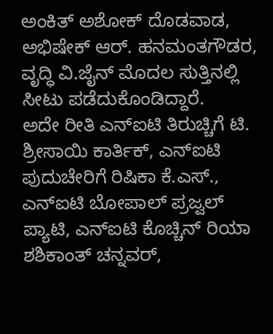ಅಂಕಿತ್ ಅಶೋಕ್ ದೊಡವಾಡ, ಅಭಿಷೇಕ್ ಆರ್. ಹನಮಂತಗೌಡರ, ವೃದ್ಧಿ ವಿ.ಜೈನ್ ಮೊದಲ ಸುತ್ತಿನಲ್ಲಿ ಸೀಟು ಪಡೆದುಕೊಂಡಿದ್ದಾರೆ.
ಅದೇ ರೀತಿ ಎನ್ಐಟಿ ತಿರುಚ್ಚಿಗೆ ಟಿ. ಶ್ರೀಸಾಯಿ ಕಾರ್ತಿಕ್, ಎನ್ಐಟಿ ಪುದುಚೇರಿಗೆ ರಿಷಿಕಾ ಕೆ.ಎಸ್., ಎನ್ಐಟಿ ಬೋಪಾಲ್ ಪ್ರಜ್ವಲ್ ಪ್ಯಾಟಿ, ಎನ್ಐಟಿ ಕೊಚ್ಚಿನ್ ರಿಯಾ ಶಶಿಕಾಂತ್ ಚನ್ನವರ್,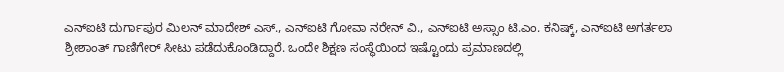ಎನ್ಐಟಿ ದುರ್ಗಾಪುರ ಮಿಲನ್ ಮಾದೇಶ್ ಎಸ್., ಎನ್ಐಟಿ ಗೋವಾ ನರೇನ್ ವಿ., ಎನ್ಐಟಿ ಅಸ್ಸಾಂ ಟಿ.ಎಂ. ಕನಿಷ್ಕ್, ಎನ್ಐಟಿ ಅಗರ್ತಲಾ ಶ್ರೀಶಾಂತ್ ಗಾಣಿಗೇರ್ ಸೀಟು ಪಡೆದುಕೊಂಡಿದ್ದಾರೆ. ಒಂದೇ ಶಿಕ್ಷಣ ಸಂಸ್ಥೆಯಿಂದ ಇಷ್ಟೊಂದು ಪ್ರಮಾಣದಲ್ಲಿ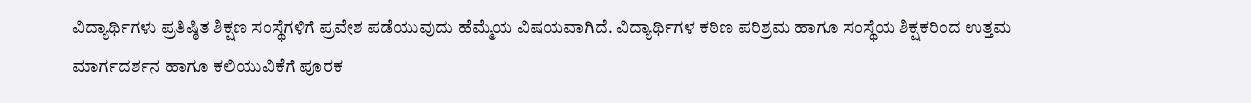ವಿದ್ಯಾರ್ಥಿಗಳು ಪ್ರತಿಷ್ಠಿತ ಶಿಕ್ಷಣ ಸಂಸ್ಥೆಗಳಿಗೆ ಪ್ರವೇಶ ಪಡೆಯುವುದು ಹೆಮ್ಮೆಯ ವಿಷಯವಾಗಿದೆ. ವಿದ್ಯಾರ್ಥಿಗಳ ಕಠಿಣ ಪರಿಶ್ರಮ ಹಾಗೂ ಸಂಸ್ಥೆಯ ಶಿಕ್ಷಕರಿಂದ ಉತ್ತಮ ಮಾರ್ಗದರ್ಶನ ಹಾಗೂ ಕಲಿಯುವಿಕೆಗೆ ಪೂರಕ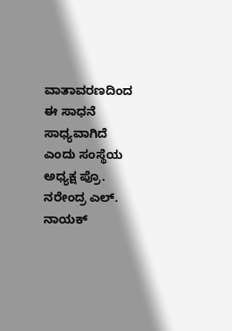ವಾತಾವರಣದಿಂದ ಈ ಸಾಧನೆ ಸಾಧ್ಯವಾಗಿದೆ ಎಂದು ಸಂಸ್ಥೆಯ ಅಧ್ಯಕ್ಷ ಪ್ರೊ. ನರೇಂದ್ರ ಎಲ್. ನಾಯಕ್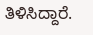ತಿಳಿಸಿದ್ದಾರೆ.